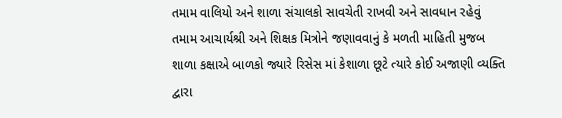તમામ વાલિયો અને શાળા સંચાલકો સાવચેતી રાખવી અને સાવધાન રહેવું
તમામ આચાર્યશ્રી અને શિક્ષક મિત્રોને જણાવવાનું કે મળતી માહિતી મુજબ શાળા કક્ષાએ બાળકો જ્યારે રિસેસ માં કેશાળા છૂટે ત્યારે કોઈ અજાણી વ્યક્તિ દ્વારા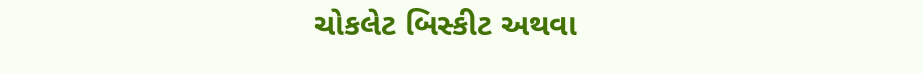ચોકલેટ બિસ્કીટ અથવા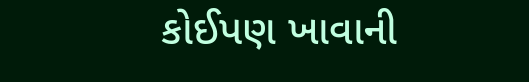કોઈપણ ખાવાની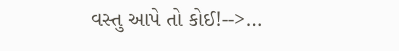વસ્તુ આપે તો કોઈ!-->…